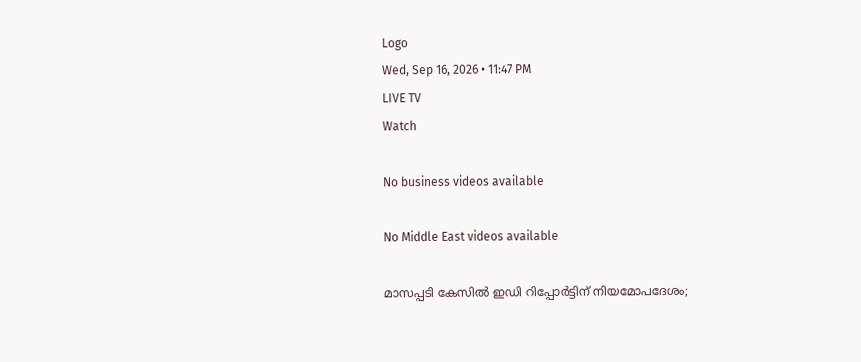Logo
Wed, Sep 16, 2026 • 11:47 PM
LIVE TV
Watch

No business videos available

No Middle East videos available

മാസപ്പടി കേസിൽ ഇഡി റിപ്പോർട്ടിന് നിയമോപദേശം;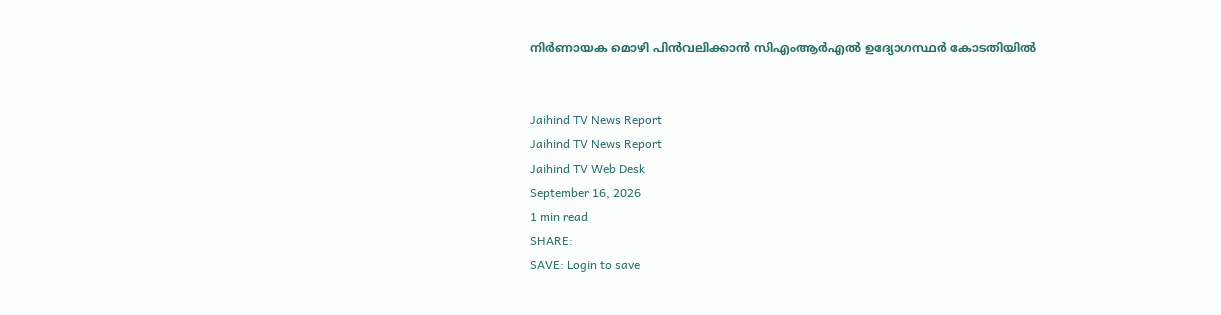നിർണായക മൊഴി പിൻവലിക്കാൻ സിഎംആർഎൽ ഉദ്യോഗസ്ഥർ കോടതിയിൽ


Jaihind TV News Report
Jaihind TV News Report
Jaihind TV Web Desk
September 16, 2026
1 min read
SHARE:
SAVE: Login to save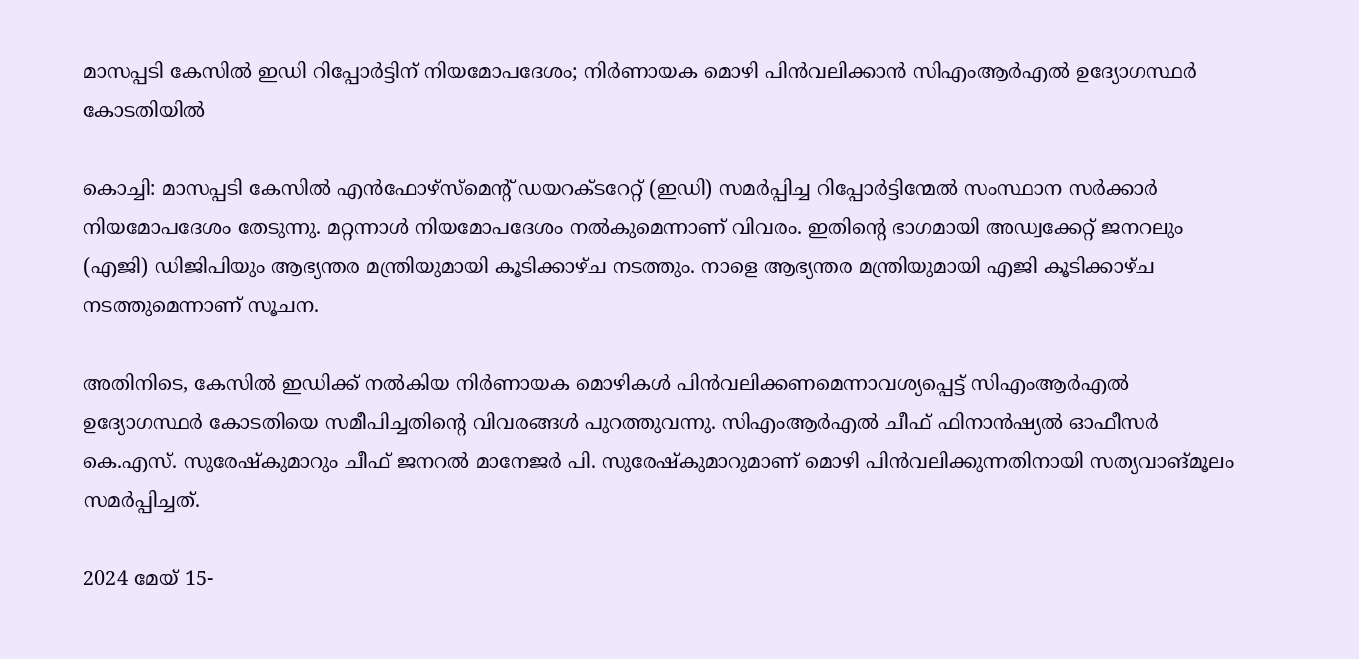മാസപ്പടി കേസിൽ ഇഡി റിപ്പോർട്ടിന് നിയമോപദേശം; നിർണായക മൊഴി പിൻവലിക്കാൻ സിഎംആർഎൽ ഉദ്യോഗസ്ഥർ കോടതിയിൽ

കൊച്ചി: മാസപ്പടി കേസിൽ എൻഫോഴ്‌സ്‌മെന്റ് ഡയറക്ടറേറ്റ് (ഇഡി) സമർപ്പിച്ച റിപ്പോർട്ടിന്മേൽ സംസ്ഥാന സർക്കാർ നിയമോപദേശം തേടുന്നു. മറ്റന്നാൾ നിയമോപദേശം നൽകുമെന്നാണ് വിവരം. ഇതിന്റെ ഭാഗമായി അഡ്വക്കേറ്റ് ജനറലും (എജി) ഡിജിപിയും ആഭ്യന്തര മന്ത്രിയുമായി കൂടിക്കാഴ്ച നടത്തും. നാളെ ആഭ്യന്തര മന്ത്രിയുമായി എജി കൂടിക്കാഴ്ച നടത്തുമെന്നാണ് സൂചന.

അതിനിടെ, കേസിൽ ഇഡിക്ക് നൽകിയ നിർണായക മൊഴികൾ പിൻവലിക്കണമെന്നാവശ്യപ്പെട്ട് സിഎംആർഎൽ ഉദ്യോഗസ്ഥർ കോടതിയെ സമീപിച്ചതിന്റെ വിവരങ്ങൾ പുറത്തുവന്നു. സിഎംആർഎൽ ചീഫ് ഫിനാൻഷ്യൽ ഓഫീസർ കെ.എസ്. സുരേഷ്‌കുമാറും ചീഫ് ജനറൽ മാനേജർ പി. സുരേഷ്‌കുമാറുമാണ് മൊഴി പിൻവലിക്കുന്നതിനായി സത്യവാങ്മൂലം സമർപ്പിച്ചത്.

2024 മേയ് 15-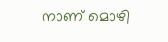നാണ് മൊഴി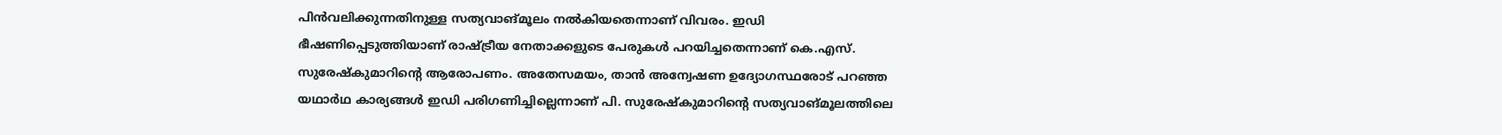പിൻവലിക്കുന്നതിനുള്ള സത്യവാങ്മൂലം നൽകിയതെന്നാണ് വിവരം. ഇഡി ഭീഷണിപ്പെടുത്തിയാണ് രാഷ്ട്രീയ നേതാക്കളുടെ പേരുകൾ പറയിച്ചതെന്നാണ് കെ.എസ്. സുരേഷ്‌കുമാറിന്റെ ആരോപണം. അതേസമയം, താൻ അന്വേഷണ ഉദ്യോഗസ്ഥരോട് പറഞ്ഞ യഥാർഥ കാര്യങ്ങൾ ഇഡി പരിഗണിച്ചില്ലെന്നാണ് പി. സുരേഷ്‌കുമാറിന്റെ സത്യവാങ്മൂലത്തിലെ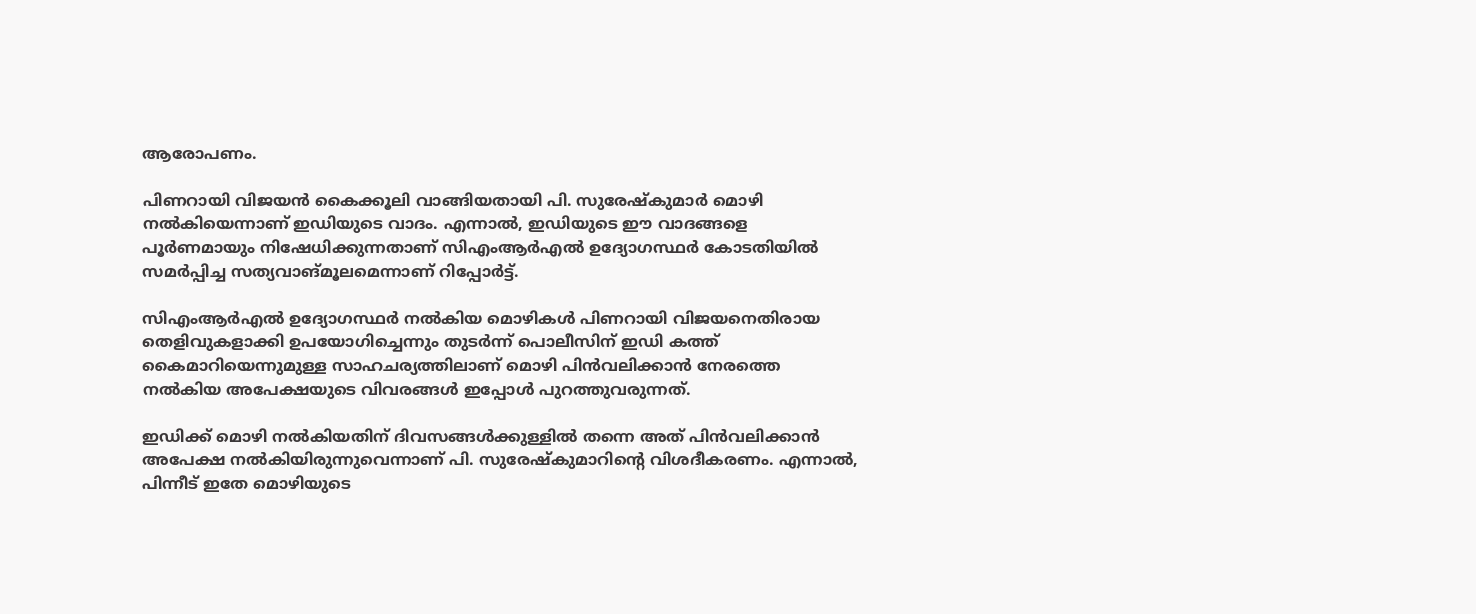ആരോപണം.

പിണറായി വിജയൻ കൈക്കൂലി വാങ്ങിയതായി പി. സുരേഷ്‌കുമാർ മൊഴി നൽകിയെന്നാണ് ഇഡിയുടെ വാദം. എന്നാൽ, ഇഡിയുടെ ഈ വാദങ്ങളെ പൂർണമായും നിഷേധിക്കുന്നതാണ് സിഎംആർഎൽ ഉദ്യോഗസ്ഥർ കോടതിയിൽ സമർപ്പിച്ച സത്യവാങ്മൂലമെന്നാണ് റിപ്പോർട്ട്.

സിഎംആർഎൽ ഉദ്യോഗസ്ഥർ നൽകിയ മൊഴികൾ പിണറായി വിജയനെതിരായ തെളിവുകളാക്കി ഉപയോഗിച്ചെന്നും തുടർന്ന് പൊലീസിന് ഇഡി കത്ത് കൈമാറിയെന്നുമുള്ള സാഹചര്യത്തിലാണ് മൊഴി പിൻവലിക്കാൻ നേരത്തെ നൽകിയ അപേക്ഷയുടെ വിവരങ്ങൾ ഇപ്പോൾ പുറത്തുവരുന്നത്.

ഇഡിക്ക് മൊഴി നൽകിയതിന് ദിവസങ്ങൾക്കുള്ളിൽ തന്നെ അത് പിൻവലിക്കാൻ അപേക്ഷ നൽകിയിരുന്നുവെന്നാണ് പി. സുരേഷ്‌കുമാറിന്റെ വിശദീകരണം. എന്നാൽ, പിന്നീട് ഇതേ മൊഴിയുടെ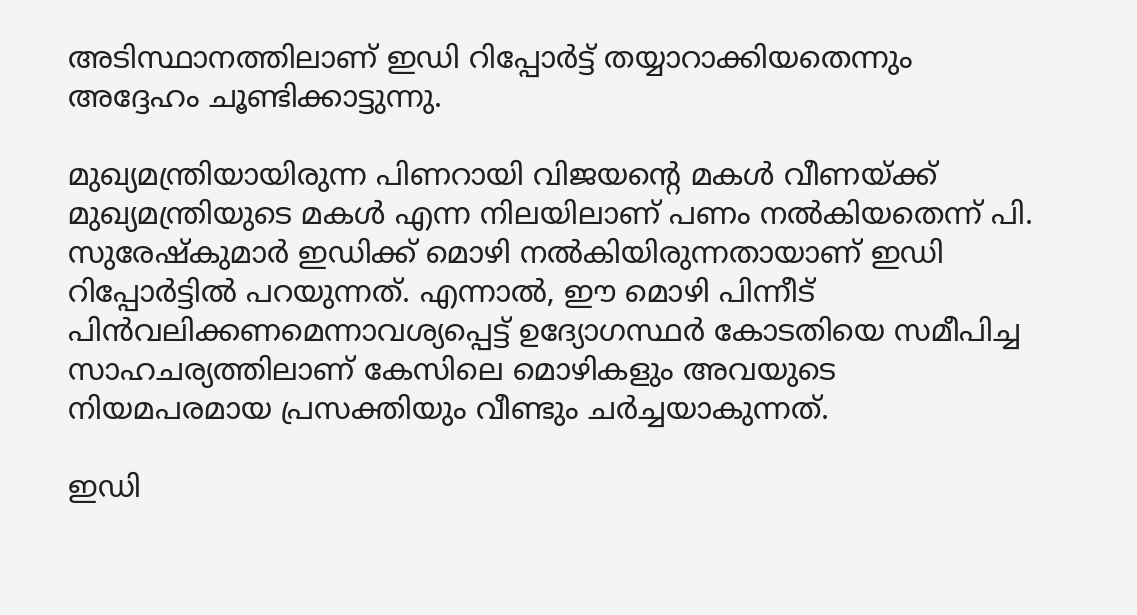അടിസ്ഥാനത്തിലാണ് ഇഡി റിപ്പോർട്ട് തയ്യാറാക്കിയതെന്നും അദ്ദേഹം ചൂണ്ടിക്കാട്ടുന്നു.

മുഖ്യമന്ത്രിയായിരുന്ന പിണറായി വിജയന്റെ മകൾ വീണയ്ക്ക് മുഖ്യമന്ത്രിയുടെ മകൾ എന്ന നിലയിലാണ് പണം നൽകിയതെന്ന് പി. സുരേഷ്‌കുമാർ ഇഡിക്ക് മൊഴി നൽകിയിരുന്നതായാണ് ഇഡി റിപ്പോർട്ടിൽ പറയുന്നത്. എന്നാൽ, ഈ മൊഴി പിന്നീട് പിൻവലിക്കണമെന്നാവശ്യപ്പെട്ട് ഉദ്യോഗസ്ഥർ കോടതിയെ സമീപിച്ച സാഹചര്യത്തിലാണ് കേസിലെ മൊഴികളും അവയുടെ നിയമപരമായ പ്രസക്തിയും വീണ്ടും ചർച്ചയാകുന്നത്.

ഇഡി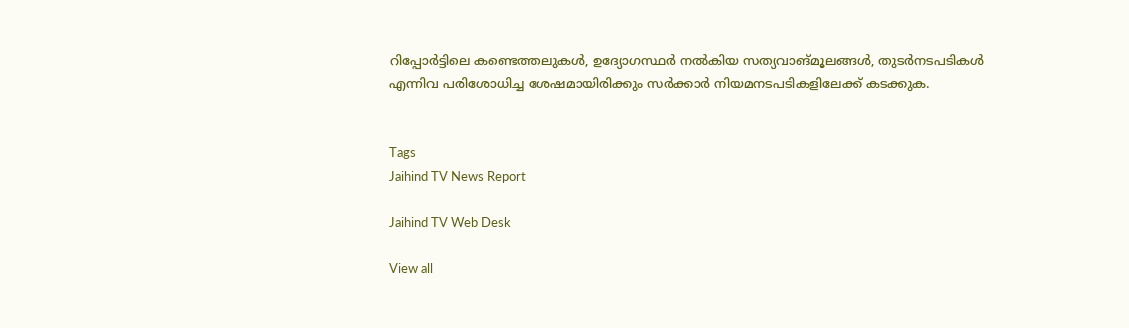റിപ്പോർട്ടിലെ കണ്ടെത്തലുകൾ, ഉദ്യോഗസ്ഥർ നൽകിയ സത്യവാങ്മൂലങ്ങൾ, തുടർനടപടികൾ എന്നിവ പരിശോധിച്ച ശേഷമായിരിക്കും സർക്കാർ നിയമനടപടികളിലേക്ക് കടക്കുക.


Tags
Jaihind TV News Report

Jaihind TV Web Desk

View all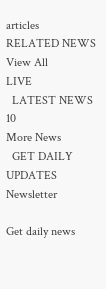articles
RELATED NEWS
View All
LIVE
  LATEST NEWS 10
More News
  GET DAILY UPDATES
Newsletter

Get daily news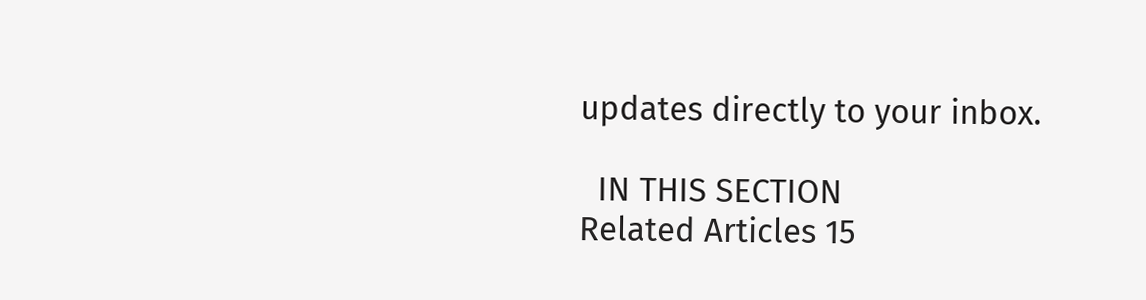updates directly to your inbox.

  IN THIS SECTION
Related Articles 15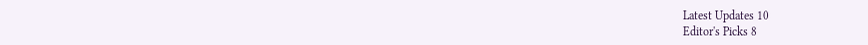Latest Updates 10
Editor's Picks 8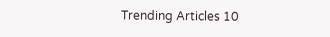Trending Articles 10